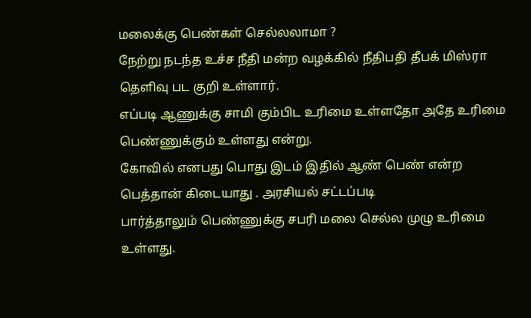மலைக்கு பெண்கள் செல்லலாமா ?
நேற்று நடந்த உச்ச நீதி மன்ற வழக்கில் நீதிபதி தீபக் மிஸ்ரா தெளிவு பட குறி உள்ளார்.
எப்படி ஆணுக்கு சாமி கும்பிட உரிமை உள்ளதோ அதே உரிமை பெண்ணுக்கும் உள்ளது என்று.
கோவில் எனபது பொது இடம் இதில் ஆண் பெண் என்ற பெத்தான் கிடையாது . அரசியல் சட்டப்படி
பார்த்தாலும் பெண்ணுக்கு சபரி மலை செல்ல முழு உரிமை உள்ளது.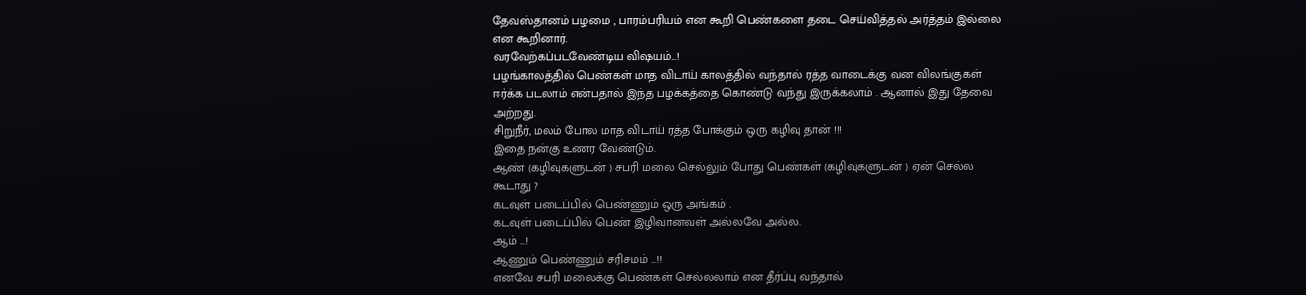தேவஸ்தானம் பழமை , பாரம்பரியம் என கூறி பெண்களை தடை செய்வித்தல் அர்த்தம் இல்லை
என கூறினார்.
வரவேற்கப்படவேண்டிய விஷயம்...!
பழங்காலத்தில் பெண்கள் மாத விடாய் காலத்தில் வந்தால் ரத்த வாடைக்கு வன விலங்குகள்
ஈர்க்க படலாம் என்பதால் இந்த பழக்கத்தை கொண்டு வந்து இருக்கலாம் . ஆனால் இது தேவை
அற்றது.
சிறுநீர், மலம் போல மாத விடாய் ரத்த போக்கும் ஒரு கழிவு தான் !!!
இதை நன்கு உணர வேண்டும்.
ஆண் (கழிவுகளுடன் ) சபரி மலை செல்லும் போது பெண்கள் (கழிவுகளுடன் ) ஏன் செல்ல
கூடாது ?
கடவுள் படைப்பில் பெண்ணும் ஒரு அங்கம் .
கடவுள் படைப்பில் பெண் இழிவானவள் அல்லவே அல்ல.
ஆம் ...!
ஆணும் பெண்ணும் சரிசமம் ...!!
எனவே சபரி மலைக்கு பெண்கள் செல்லலாம் என தீர்ப்பு வந்தால்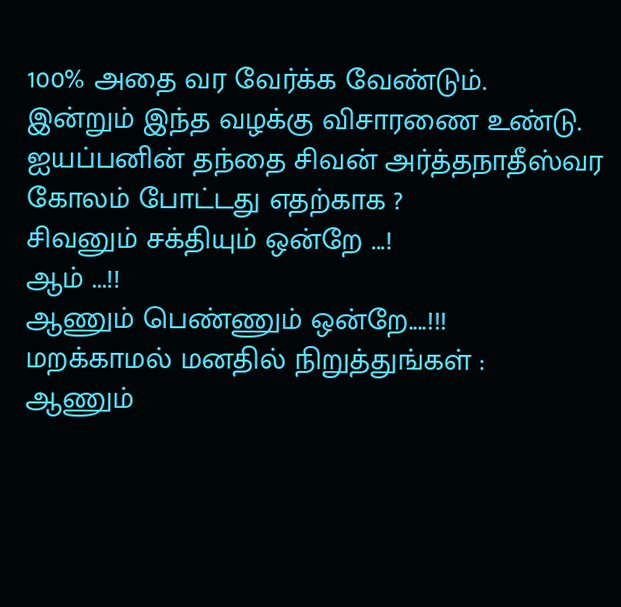100% அதை வர வேர்க்க வேண்டும்.
இன்றும் இந்த வழக்கு விசாரணை உண்டு.
ஐயப்பனின் தந்தை சிவன் அர்த்தநாதீஸ்வர கோலம் போட்டது எதற்காக ?
சிவனும் சக்தியும் ஒன்றே ...!
ஆம் ...!!
ஆணும் பெண்ணும் ஒன்றே....!!!
மறக்காமல் மனதில் நிறுத்துங்கள் :
ஆணும்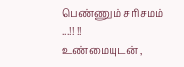பெண்ணும் சரிசமம் ...!! !!
உண்மையுடன் ,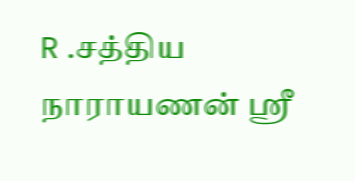R .சத்திய நாராயணன் ஸ்ரீ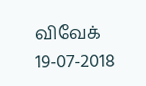விவேக் 19-07-2018